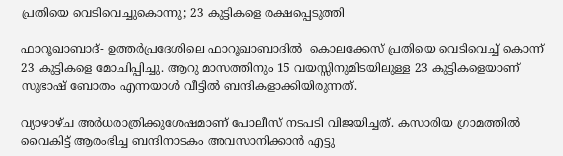പ്രതിയെ വെടിവെച്ചുകൊന്നു; 23 കുട്ടികളെ രക്ഷപ്പെടുത്തി

ഫാറൂഖാബാദ്- ഉത്തര്‍പ്രദേശിലെ ഫാറൂഖാബാദില്‍  കൊലക്കേസ് പ്രതിയെ വെടിവെച്ച് കൊന്ന് 23 കുട്ടികളെ മോചിപ്പിച്ചു. ആറു മാസത്തിനും 15 വയസ്സിനുമിടയിലുള്ള 23 കുട്ടികളെയാണ് സുഭാഷ് ബോതം എന്നയാള്‍ വീട്ടില്‍ ബന്ദികളാക്കിയിരുന്നത്.

വ്യാഴാഴ്ച അര്‍ധരാത്രിക്കുശേഷമാണ് പോലീസ് നടപടി വിജയിച്ചത്. കസാരിയ ഗ്രാമത്തില്‍ വൈകിട്ട് ആരംഭിച്ച ബന്ദിനാടകം അവസാനിക്കാന്‍ എട്ടു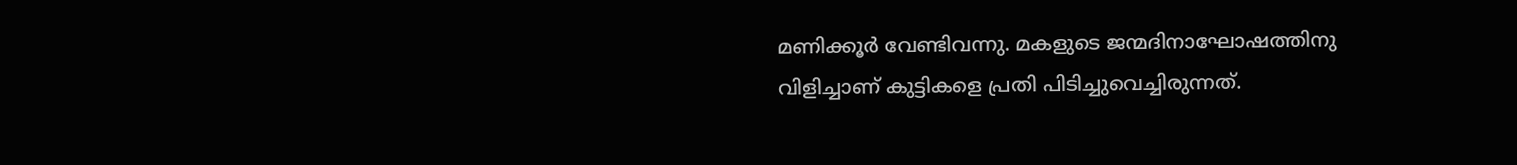മണിക്കൂര്‍ വേണ്ടിവന്നു. മകളുടെ ജന്മദിനാഘോഷത്തിനു വിളിച്ചാണ് കുട്ടികളെ പ്രതി പിടിച്ചുവെച്ചിരുന്നത്.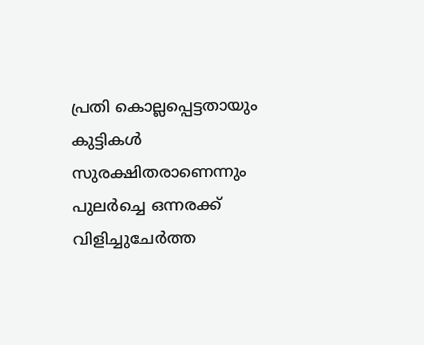പ്രതി കൊല്ലപ്പെട്ടതായും കുട്ടികള്‍ സുരക്ഷിതരാണെന്നും പുലര്‍ച്ചെ ഒന്നരക്ക് വിളിച്ചുചേര്‍ത്ത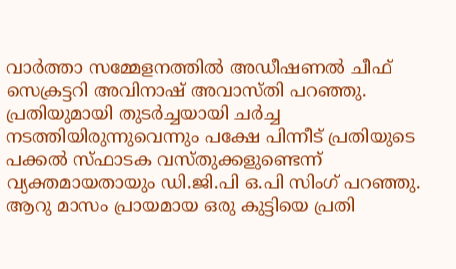വാര്‍ത്താ സമ്മേളനത്തില്‍ അഡീഷണല്‍ ചീഫ് സെക്രട്ടറി അവിനാഷ് അവാസ്തി പറഞ്ഞു.
പ്രതിയുമായി തുടര്‍ച്ചയായി ചര്‍ച്ച നടത്തിയിരുന്നുവെന്നും പക്ഷേ പിന്നീട് പ്രതിയുടെ പക്കല്‍ സ്ഫാടക വസ്തുക്കളുണ്ടെന്ന് വ്യക്തമായതായും ഡി.ജി.പി ഒ.പി സിംഗ് പറഞ്ഞു. ആറു മാസം പ്രായമായ ഒരു കുട്ടിയെ പ്രതി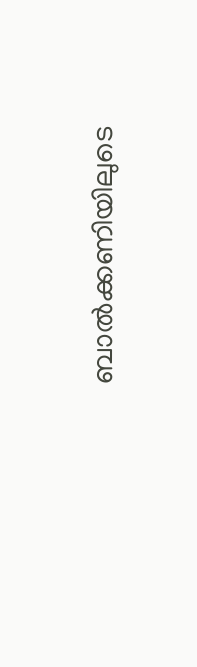ബാല്‍ക്കണിയിലുടെ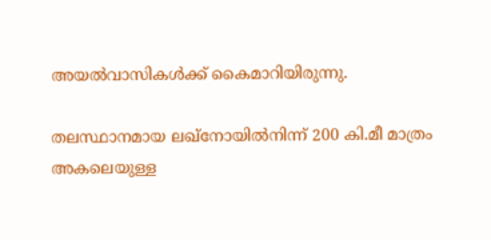അയല്‍വാസികള്‍ക്ക് കൈമാറിയിരുന്നു.

തലസ്ഥാനമായ ലഖ്‌നോയില്‍നിന്ന് 200 കി.മീ മാത്രം അകലെയുള്ള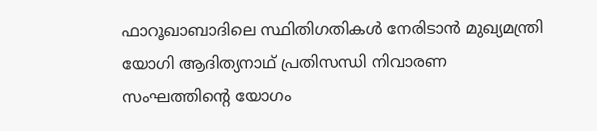ഫാറൂഖാബാദിലെ സ്ഥിതിഗതികള്‍ നേരിടാന്‍ മുഖ്യമന്ത്രി യോഗി ആദിത്യനാഥ് പ്രതിസന്ധി നിവാരണ സംഘത്തിന്റെ യോഗം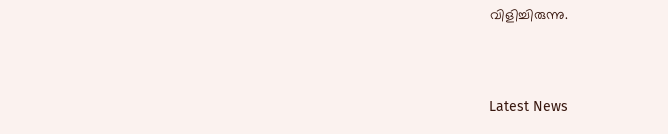വിളിച്ചിരുന്നു.



Latest News